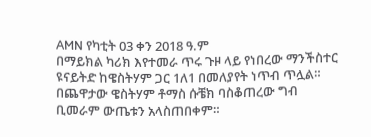AMN የካቲት 03 ቀን 2018 ዓ.ም
በማይክል ካሪክ እየተመራ ጥሩ ጉዞ ላይ የነበረው ማንችስተር ዩናይትድ ከዌስትሃም ጋር 1ለ1 በመለያየት ነጥብ ጥሏል።
በጨዋታው ዌስትሃም ቶማስ ሱቼክ ባስቆጠረው ግብ ቢመራም ውጤቱን አላስጠበቀም።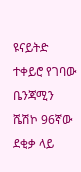ዩናይትድ ተቀይሮ የገባው ቤንጃሚን ሼሽኮ 96ኛው ደቂቃ ላይ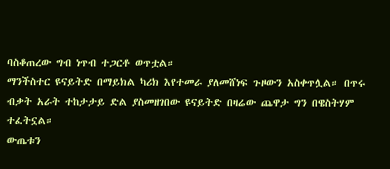ባስቆጠረው ግብ ነጥብ ተጋርቶ ወጥቷል።
ማንችስተር ዩናይትድ በማይክል ካሪክ እየተመራ ያለመሸነፍ ጉዞውን አስቀጥሏል። በጥሩ ብቃት አራት ተከታታይ ድል ያስመዘገበው ዩናይትድ በዛሬው ጨዋታ ግን በዌስትሃም ተፈትኗል።
ውጤቱን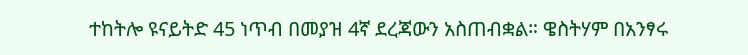ተከትሎ ዩናይትድ 45 ነጥብ በመያዝ 4ኛ ደረጃውን አስጠብቋል። ዌስትሃም በአንፃሩ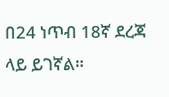በ24 ነጥብ 18ኛ ደረጃ ላይ ይገኛል።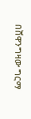በሸዋንግዛው ግርማ